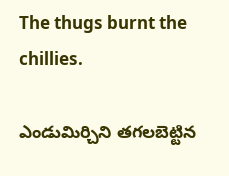The thugs burnt the chillies.

ఎండుమిర్చిని తగలబెట్టిన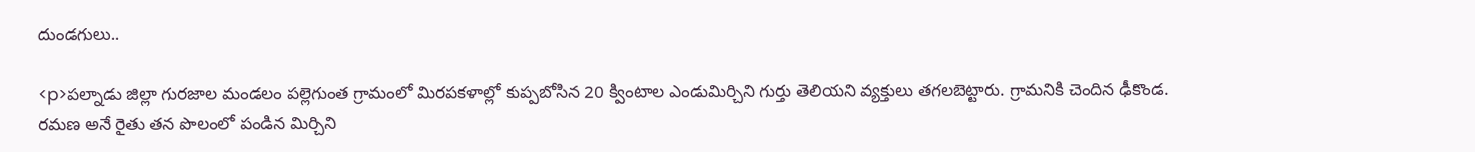దుండగులు..

<p>పల్నాడు జిల్లా గురజాల మండలం పల్లెగుంత గ్రామంలో మిరపకళాల్లో కుప్పబోసిన 20 క్వింటాల ఎండుమిర్చిని గుర్తు తెలియని వ్యక్తులు తగలబెట్టారు. గ్రామనికి చెందిన ఢీకొండ. రమణ అనే రైతు తన పొలంలో పండిన మిర్చిని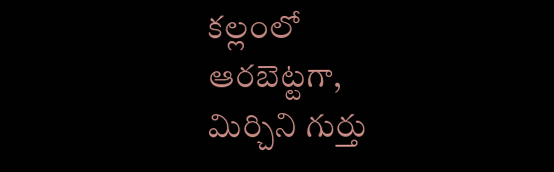కల్లంలో ఆరబెట్టగా, మిర్చిని గుర్తు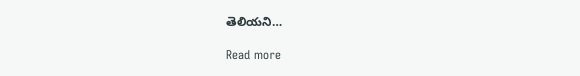తెలియని…

Read more